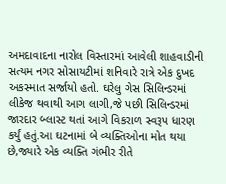અમદાવાદના નારોલ વિસ્તારમાં આવેલી શાહવાડીની સત્યમ નગર સોસાયટીમાં શનિવારે રાત્રે એક દુખદ અકસ્માત સર્જાયો હતો. ઘરેલુ ગેસ સિલિન્ડરમાં લીકેજ થવાથી આગ લાગી,જે પછી સિલિન્ડરમાં જારદાર બ્લાસ્ટ થતાં આગે વિકરાળ સ્વરૂપ ધારણ કર્યું હતું.આ ઘટનામાં બે વ્યક્તિઓના મોત થયા છે,જ્યારે એક વ્યક્તિ ગંભીર રીતે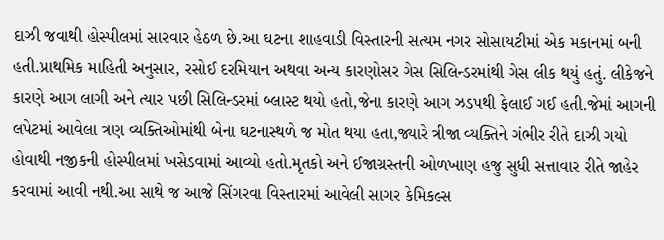દાઝી જવાથી હોસ્પીલમાં સારવાર હેઠળ છે.આ ઘટના શાહવાડી વિસ્તારની સત્યમ નગર સોસાયટીમાં એક મકાનમાં બની હતી.પ્રાથમિક માહિતી અનુસાર, રસોઈ દરમિયાન અથવા અન્ય કારણોસર ગેસ સિલિન્ડરમાંથી ગેસ લીક થયું હતું. લીકેજને કારણે આગ લાગી અને ત્યાર પછી સિલિન્ડરમાં બ્લાસ્ટ થયો હતો,જેના કારણે આગ ઝડપથી ફેલાઈ ગઈ હતી.જેમાં આગની લપેટમાં આવેલા ત્રણ વ્યક્તિઓમાંથી બેના ઘટનાસ્થળે જ મોત થયા હતા,જ્યારે ત્રીજા વ્યક્તિને ગંભીર રીતે દાઝી ગયો હોવાથી નજીકની હોસ્પીલમાં ખસેડવામાં આવ્યો હતો.મૃતકો અને ઈજાગ્રસ્તની ઓળખાણ હજુ સુધી સત્તાવાર રીતે જાહેર કરવામાં આવી નથી.આ સાથે જ આજે સિંગરવા વિસ્તારમાં આવેલી સાગર કેમિકલ્સ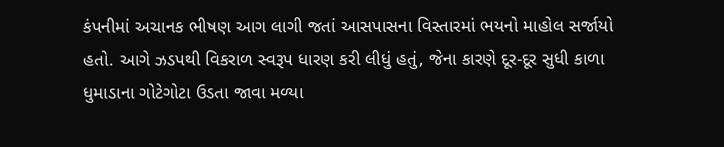કંપનીમાં અચાનક ભીષણ આગ લાગી જતાં આસપાસના વિસ્તારમાં ભયનો માહોલ સર્જાયો હતો. આગે ઝડપથી વિકરાળ સ્વરૂપ ધારણ કરી લીધું હતું, જેના કારણે દૂર-દૂર સુધી કાળા ધુમાડાના ગોટેગોટા ઉડતા જાવા મળ્યા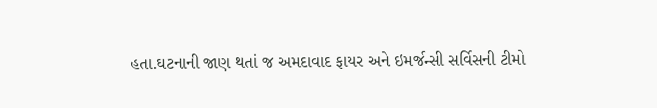હતા.ઘટનાની જાણ થતાં જ અમદાવાદ ફાયર અને ઇમર્જન્સી સર્વિસની ટીમો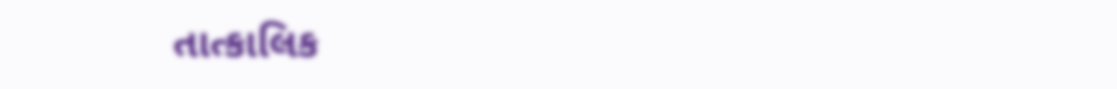તાત્કાલિક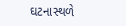ઘટનાસ્થળે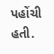પહોંચી હતી.